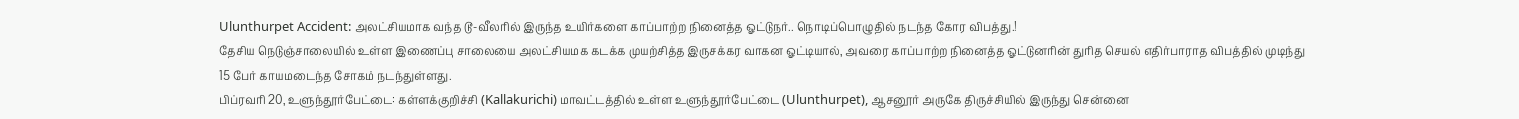Ulunthurpet Accident: அலட்சியமாக வந்த டூ-வீலரில் இருந்த உயிர்களை காப்பாற்ற நினைத்த ஓட்டுநர்.. நொடிப்பொழுதில் நடந்த கோர விபத்து.!
தேசிய நெடுஞ்சாலையில் உள்ள இணைப்பு சாலையை அலட்சியமக கடக்க முயற்சித்த இருசக்கர வாகன ஓட்டியால், அவரை காப்பாற்ற நினைத்த ஓட்டுனரின் துரித செயல் எதிர்பாராத விபத்தில் முடிந்து 15 பேர் காயமடைந்த சோகம் நடந்துள்ளது.
பிப்ரவரி 20, உளுந்தூர்பேட்டை: கள்ளக்குறிச்சி (Kallakurichi) மாவட்டத்தில் உள்ள உளுந்தூர்பேட்டை (Ulunthurpet), ஆசனூர் அருகே திருச்சியில் இருந்து சென்னை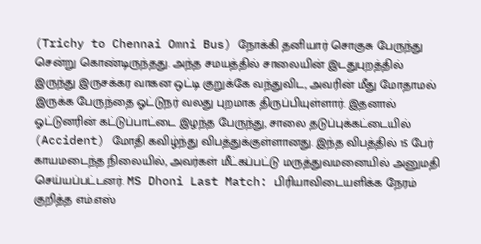(Trichy to Chennai Omni Bus) நோக்கி தனியார் சொகுசு பேருந்து சென்று கொண்டிருந்தது. அந்த சமயத்தில் சாலையின் இடதுபுறத்தில் இருந்து இருசக்கர வாகன ஒட்டி குறுக்கே வந்துவிட, அவரின் மீது மோதாமல் இருக்க பேருந்தை ஓட்டுநர் வலது புறமாக திருப்பியுள்ளார். இதனால் ஓட்டுனரின் கட்டுப்பாட்டை இழந்த பேருந்து, சாலை தடுப்புக்கட்டையில் (Accident) மோதி கவிழ்ந்து விபத்துக்குள்ளானது. இந்த விபத்தில் 15 பேர் காயமடைந்த நிலையில், அவர்கள் மீட்கப்பட்டு மருத்துவமனையில் அனுமதி செய்யப்பட்டனர். MS Dhoni Last Match: பிரியாவிடையளிக்க நேரம் குறித்த எம்.எஸ்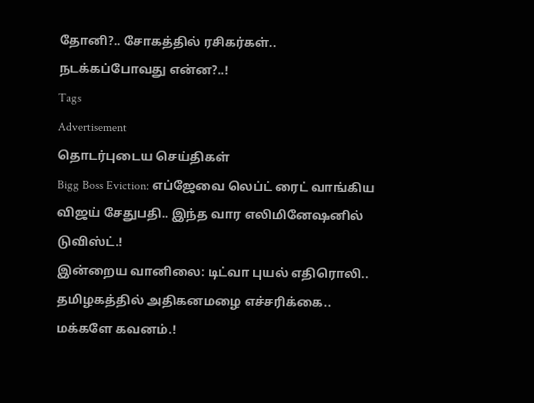தோனி?.. சோகத்தில் ரசிகர்கள்.. நடக்கப்போவது என்ன?..!
Tags
Advertisement
தொடர்புடைய செய்திகள்
Bigg Boss Eviction: எப்ஜேவை லெப்ட் ரைட் வாங்கிய விஜய் சேதுபதி.. இந்த வார எலிமினேஷனில் டுவிஸ்ட்.!
இன்றைய வானிலை: டிட்வா புயல் எதிரொலி.. தமிழகத்தில் அதிகனமழை எச்சரிக்கை.. மக்களே கவனம்.!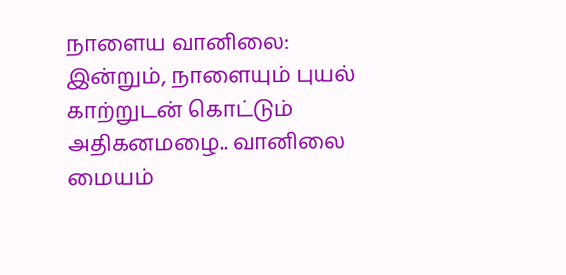நாளைய வானிலை: இன்றும், நாளையும் புயல் காற்றுடன் கொட்டும் அதிகனமழை.. வானிலை மையம்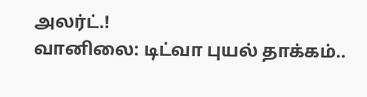அலர்ட்.!
வானிலை: டிட்வா புயல் தாக்கம்..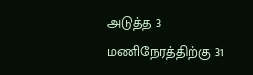அடுத்த 3 மணிநேரத்திற்கு 31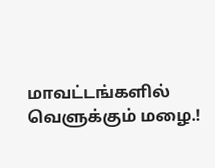மாவட்டங்களில் வெளுக்கும் மழை.!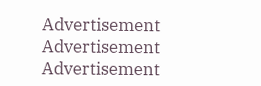Advertisement
Advertisement
Advertisement